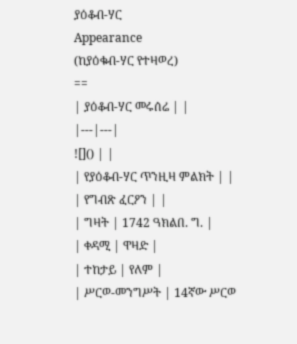ያዕቆብ-ሃር
Appearance
(ከያዕቁብ-ሃር የተዛወረ)
==
| ያዕቆብ-ሃር መሩሰሬ | |
|---|---|
![]() | |
| የያዕቆብ-ሃር ጥንዚዛ ምልክት | |
| የግብጽ ፈርዖን | |
| ግዛት | 1742 ዓክልበ. ግ. |
| ቀዳሚ | ዋዛድ |
| ተከታይ | የለም |
| ሥርወ-መንግሥት | 14ኛው ሥርወ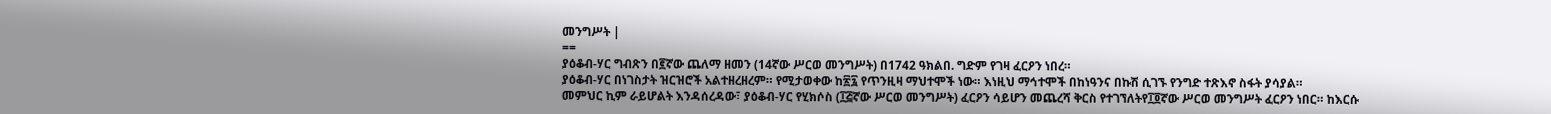መንግሥት |
==
ያዕቆብ-ሃር ግብጽን በ፪ኛው ጨለማ ዘመን (14ኛው ሥርወ መንግሥት) በ1742 ዓክልበ. ግድም የገዛ ፈርዖን ነበረ።
ያዕቆብ-ሃር በነገስታት ዝርዝሮች አልተዘረዘረም። የሚታወቀው ከ፳፯ የጥንዚዛ ማህተሞች ነው። እነዚህ ማኅተሞች በከነዓንና በኩሽ ሲገኙ የንግድ ተጽእኖ ስፋት ያሳያል።
መምህር ኪም ራይሆልት እንዳሰረዳው፣ ያዕቆብ-ሃር የሂክሶስ (፲፭ኛው ሥርወ መንግሥት) ፈርዖን ሳይሆን መጨረሻ ቅርስ የተገኘለትየ፲፬ኛው ሥርወ መንግሥት ፈርዖን ነበር። ከእርሱ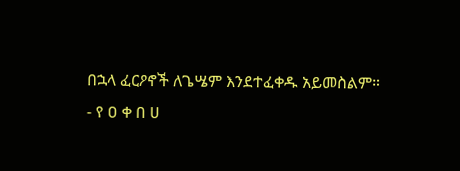በኋላ ፈርዖኖች ለጌሤም እንደተፈቀዱ አይመስልም።
- የ ዐ ቀ በ ሀ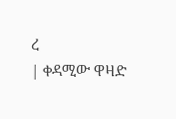ረ
| ቀዳሚው ዋዛድ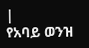|
የአባይ ወንዝ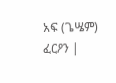አፍ (ጌሤም) ፈርዖን |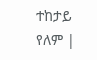ተከታይ የለም |